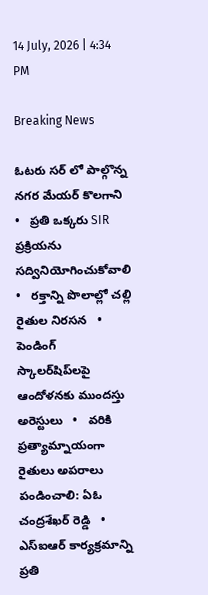14 July, 2026 | 4:34 PM

Breaking News

ఓటరు సర్ లో పాల్గొన్న నగర మేయర్ కొలగాని   •   ప్రతి ఒక్కరు SIR ప్రక్రియను సద్వినియోగించుకోవాలి   •   రక్తాన్ని పొలాల్లో చల్లి రైతుల నిరసన   •   పెండింగ్ స్కాలర్‌షిప్‌లపై ఆందోళనకు ముందస్తు అరెస్టులు   •   వరికి ప్రత్యామ్నాయంగా రైతులు అపరాలు పండించాలి: ఏఓ చంద్రశేఖర్ రెడ్డి   •   ఎస్ఐఆర్ కార్యక్రమాన్ని ప్రతి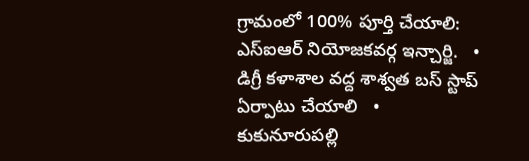గ్రామంలో 100% పూర్తి చేయాలి: ఎస్ఐఆర్ నియోజకవర్గ ఇన్చార్జి.   •   డిగ్రీ కళాశాల వద్ద శాశ్వత బస్ స్టాప్ ఏర్పాటు చేయాలి   •   కుకునూరుపల్లి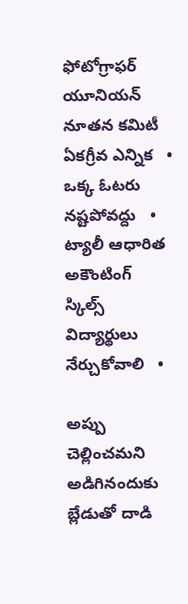ఫోటోగ్రాఫర్ యూనియన్ నూతన కమిటీ ఏకగ్రీవ ఎన్నిక   •   ఒక్క ఓటరు నష్టపోవద్దు   •   ట్యాలీ ఆధారిత అకౌంటింగ్ స్కిల్స్ విద్యార్థులు నేర్చుకోవాలి   •

అప్పు చెల్లించమని అడిగినందుకు బ్లేడుతో దాడి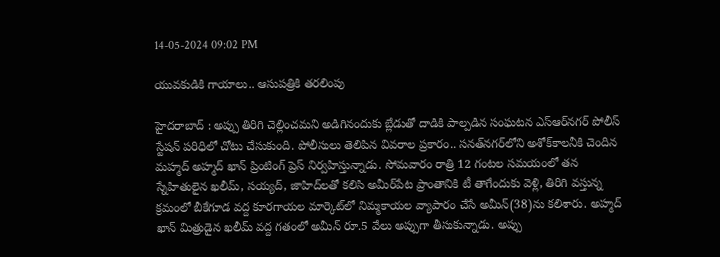14-05-2024 09:02 PM

యువకుడికి గాయాలు.. ఆసుపత్రికి తరలింపు

హైదరాబాద్ : అప్పు తిరిగి చెల్లించమని అడిగినందుకు బ్లేడుతో దాడికి పాల్పడిన సంఘటన ఎస్‌ఆర్‌నగర్ పోలీస్ స్టేషన్ పరిధిలో చోటు చేసుకుంది. పోలీసులు తెలిపిన వివరాల ప్రకారం.. సనత్‌నగర్‌లోని అశోక్‌కాలనీకి చెందిన మహ్మద్ అహ్మద్ ఖాన్ ప్రింటింగ్ ప్రెస్ నిర్వహిస్తున్నాడు. సోమవారం రాత్రి 12 గంటల సమయంలో తన స్నేహితులైన ఖలీమ్, సయ్యద్, జాహిద్‌లతో కలిసి అమీర్‌పేట ప్రాంతానికి టీ తాగేందుకు వెళ్లి, తిరిగి వస్తున్న క్రమంలో బీకేగూడ వద్ద కూరగాయల మార్కెట్‌లో నిమ్మకాయల వ్యాపారం చేసే అమీన్(38)ను కలిశారు. అహ్మద్ ఖాన్ మిత్రుడైన ఖలీమ్ వద్ద గతంలో అమీన్ రూ.5 వేలు అప్పుగా తీసుకున్నాడు. అప్పు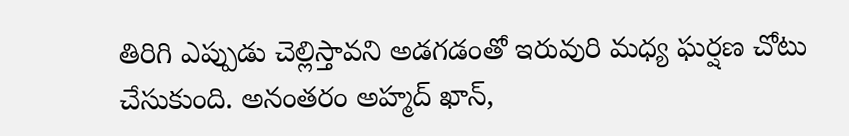తిరిగి ఎప్పుడు చెల్లిస్తావని అడగడంతో ఇరువురి మధ్య ఘర్షణ చోటు చేసుకుంది. అనంతరం అహ్మద్ ఖాన్,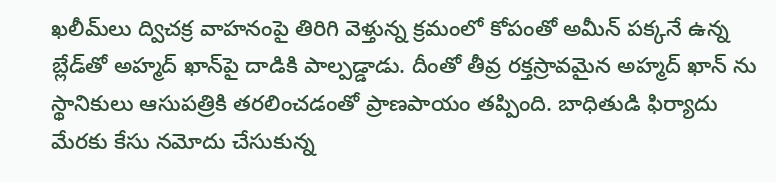ఖలీమ్‌లు ద్విచక్ర వాహనంపై తిరిగి వెళ్తున్న క్రమంలో కోపంతో అమీన్ పక్కనే ఉన్న బ్లేడ్‌తో అహ్మద్ ఖాన్‌పై దాడికి పాల్పడ్డాడు. దీంతో తీవ్ర రక్తస్రావమైన అహ్మద్ ఖాన్ ను స్థానికులు ఆసుపత్రికి తరలించడంతో ప్రాణపాయం తప్పింది. బాధితుడి ఫిర్యాదు మేరకు కేసు నమోదు చేసుకున్న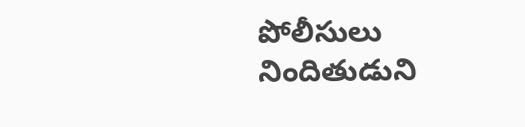పోలీసులు నిందితుడుని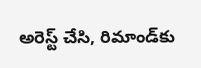అరెస్ట్ చేసి, రిమాండ్‌కు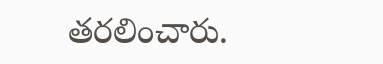తరలించారు.